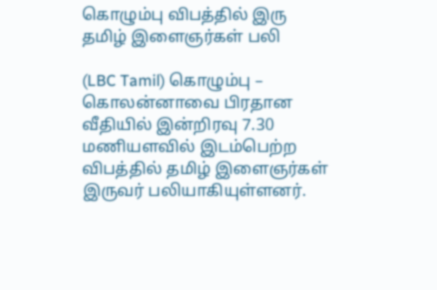கொழும்பு விபத்தில் இரு தமிழ் இளைஞர்கள் பலி

(LBC Tamil) கொழும்பு – கொலன்னாவை பிரதான வீதியில் இன்றிரவு 7.30 மணியளவில் இடம்பெற்ற விபத்தில் தமிழ் இளைஞர்கள் இருவர் பலியாகியுள்ளனர்.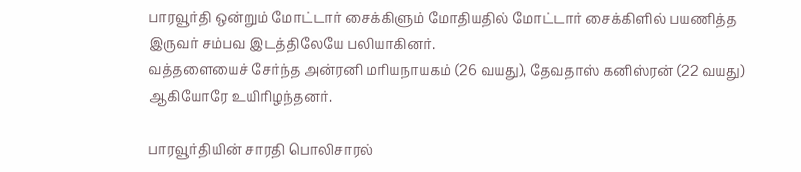பாரவூர்தி ஒன்றும் மோட்டார் சைக்கிளும் மோதியதில் மோட்டார் சைக்கிளில் பயணித்த இருவர் சம்பவ இடத்திலேயே பலியாகினர்.
வத்தளையைச் சேர்ந்த அன்ரனி மரியநாயகம் (26 வயது), தேவதாஸ் கனிஸ்ரன் (22 வயது) ஆகியோரே உயிரிழந்தனர்.

பாரவூர்தியின் சாரதி பொலிசாரல்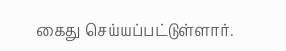கைது செய்யப்பட்டுள்ளார்.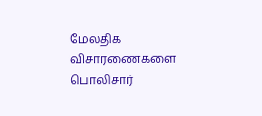மேலதிக விசாரணைகளை பொலிசார்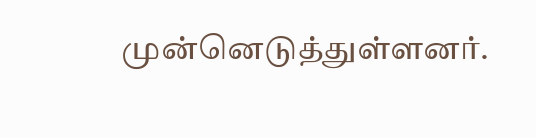முன்னெடுத்துள்ளனர்.